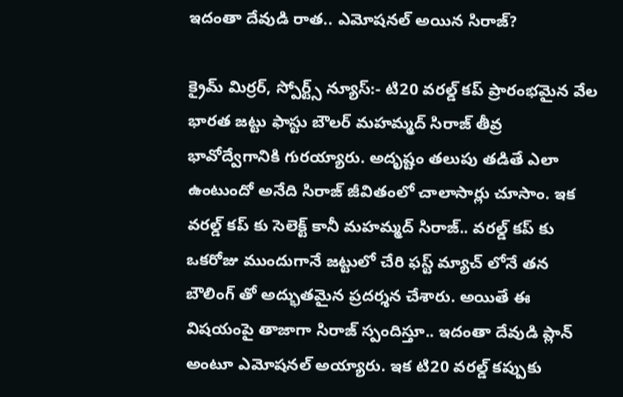ఇదంతా దేవుడి రాత.. ఎమోషనల్ అయిన సిరాజ్?

క్రైమ్ మిర్రర్, స్పోర్ట్స్ న్యూస్:- టి20 వరల్డ్ కప్ ప్రారంభమైన వేల భారత జట్టు ఫాస్టు బౌలర్ మహమ్మద్ సిరాజ్ తీవ్ర భావోద్వేగానికి గురయ్యారు. అదృష్టం తలుపు తడితే ఎలా ఉంటుందో అనేది సిరాజ్ జీవితంలో చాలాసార్లు చూసాం. ఇక వరల్డ్ కప్ కు సెలెక్ట్ కానీ మహమ్మద్ సిరాజ్.. వరల్డ్ కప్ కు ఒకరోజు ముందుగానే జట్టులో చేరి ఫస్ట్ మ్యాచ్ లోనే తన బౌలింగ్ తో అద్భుతమైన ప్రదర్శన చేశారు. అయితే ఈ విషయంపై తాజాగా సిరాజ్ స్పందిస్తూ.. ఇదంతా దేవుడి ప్లాన్ అంటూ ఎమోషనల్ అయ్యారు. ఇక టి20 వరల్డ్ కప్పుకు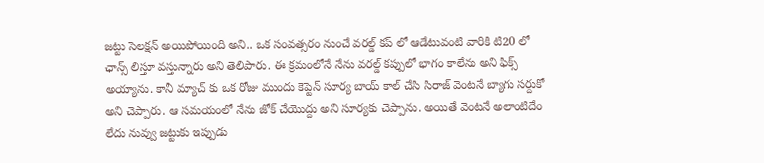జట్టు సెలక్షన్ అయిపోయింది అని.. ఒక సంవత్సరం నుంచే వరల్డ్ కప్ లో ఆడేటువంటి వారికి టి20 లో ఛాన్స్ లిస్తూ వస్తున్నారు అని తెలిపారు. ఈ క్రమంలోనే నేను వరల్డ్ కప్పులో భాగం కాలేను అని ఫిక్స్ అయ్యాను. కానీ మ్యాచ్ కు ఒక రోజు ముందు కెప్టెన్ సూర్య బాయ్ కాల్ చేసి సిరాజ్ వెంటనే బ్యాగు సర్దుకో అని చెప్పారు. ఆ సమయంలో నేను జోక్ చేయొద్దు అని సూర్యకు చెప్పాను. అయితే వెంటనే అలాంటిదేం లేదు నువ్వు జట్టుకు ఇప్పుడు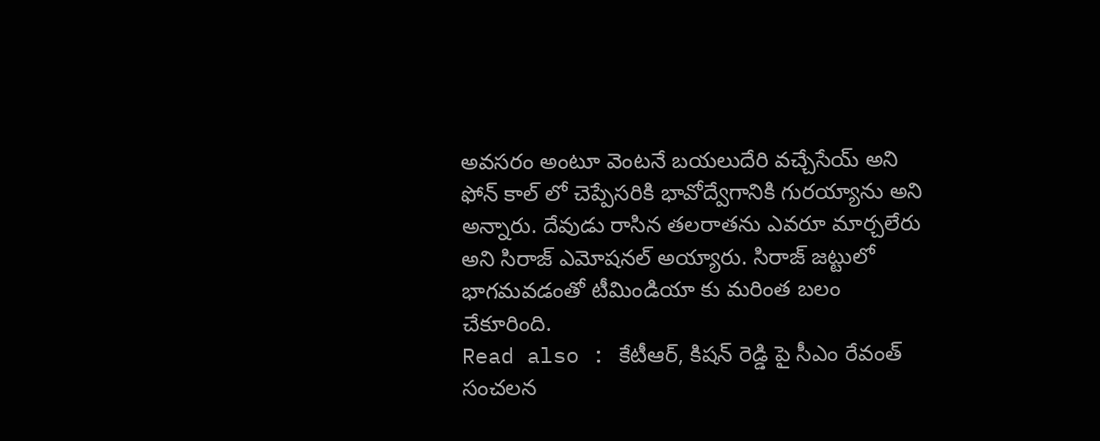అవసరం అంటూ వెంటనే బయలుదేరి వచ్చేసేయ్ అని ఫోన్ కాల్ లో చెప్పేసరికి భావోద్వేగానికి గురయ్యాను అని అన్నారు. దేవుడు రాసిన తలరాతను ఎవరూ మార్చలేరు అని సిరాజ్ ఎమోషనల్ అయ్యారు. సిరాజ్ జట్టులో భాగమవడంతో టీమిండియా కు మరింత బలం చేకూరింది.
Read also : కేటీఆర్, కిషన్ రెడ్డి పై సీఎం రేవంత్ సంచలన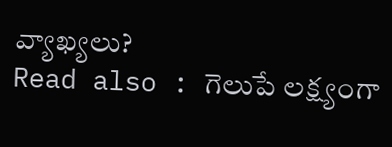వ్యాఖ్యలు?
Read also : గెలుపే లక్ష్యంగా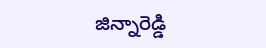జిన్నారెడ్డి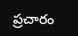ప్రచారం